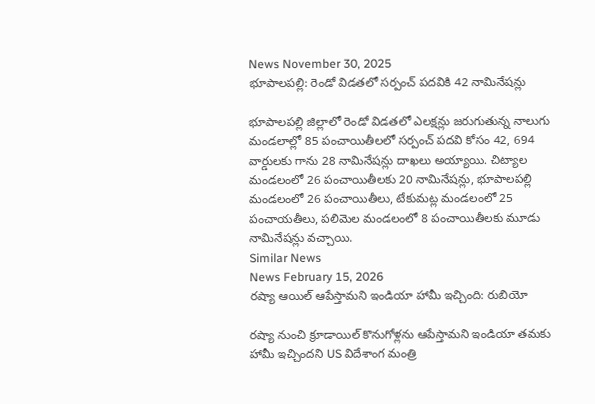News November 30, 2025
భూపాలపల్లి: రెండో విడతలో సర్పంచ్ పదవికి 42 నామినేషన్లు

భూపాలపల్లి జిల్లాలో రెండో విడతలో ఎలక్షన్లు జరుగుతున్న నాలుగు మండలాల్లో 85 పంచాయితీలలో సర్పంచ్ పదవి కోసం 42, 694 వార్డులకు గాను 28 నామినేషన్లు దాఖలు అయ్యాయి. చిట్యాల మండలంలో 26 పంచాయితీలకు 20 నామినేషన్లు, భూపాలపల్లి మండలంలో 26 పంచాయితీలు, టేకుమట్ల మండలంలో 25 పంచాయతీలు, పలిమెల మండలంలో 8 పంచాయితీలకు మూడు నామినేషన్లు వచ్చాయి.
Similar News
News February 15, 2026
రష్యా ఆయిల్ ఆపేస్తామని ఇండియా హామీ ఇచ్చింది: రుబియో

రష్యా నుంచి క్రూడాయిల్ కొనుగోళ్లను ఆపేస్తామని ఇండియా తమకు హామీ ఇచ్చిందని US విదేశాంగ మంత్రి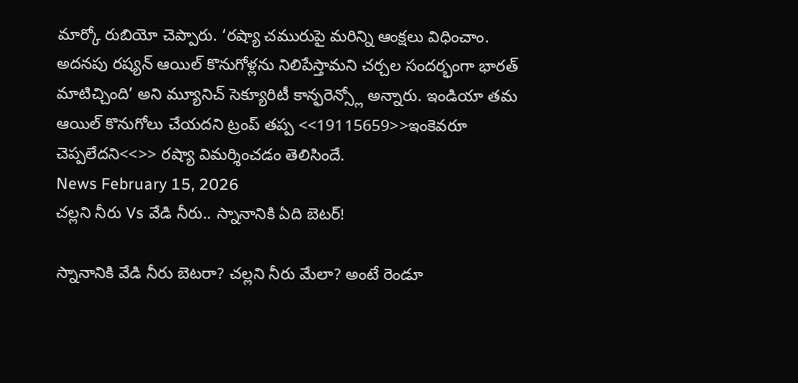మార్కో రుబియో చెప్పారు. ‘రష్యా చమురుపై మరిన్ని ఆంక్షలు విధించాం. అదనపు రష్యన్ ఆయిల్ కొనుగోళ్లను నిలిపేస్తామని చర్చల సందర్భంగా భారత్ మాటిచ్చింది’ అని మ్యూనిచ్ సెక్యూరిటీ కాన్ఫరెన్స్లో అన్నారు. ఇండియా తమ ఆయిల్ కొనుగోలు చేయదని ట్రంప్ తప్ప <<19115659>>ఇంకెవరూ చెప్పలేదని<<>> రష్యా విమర్శించడం తెలిసిందే.
News February 15, 2026
చల్లని నీరు Vs వేడి నీరు.. స్నానానికి ఏది బెటర్!

స్నానానికి వేడి నీరు బెటరా? చల్లని నీరు మేలా? అంటే రెండూ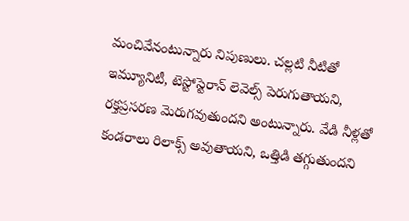మంచివేనంటున్నారు నిపుణులు. చల్లటి నీటితో ఇమ్యూనిటీ, టెస్టోస్టెరాన్ లెవెల్స్ పెరుగుతాయని, రక్తప్రసరణ మెరుగవుతుందని అంటున్నారు. వేడి నీళ్లతో కండరాలు రిలాక్స్ అవుతాయని, ఒత్తిడి తగ్గుతుందని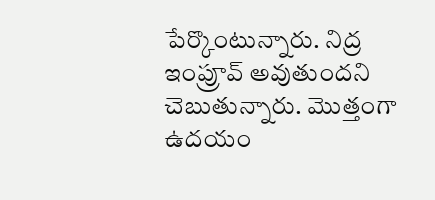పేర్కొంటున్నారు. నిద్ర ఇంప్రూవ్ అవుతుందని చెబుతున్నారు. మొత్తంగా ఉదయం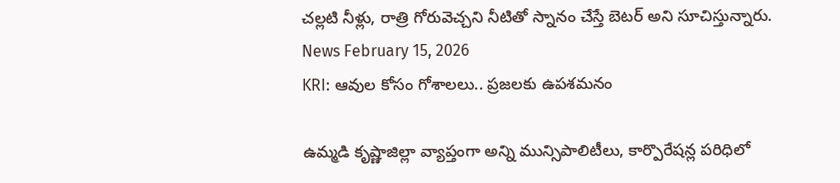చల్లటి నీళ్లు, రాత్రి గోరువెచ్చని నీటితో స్నానం చేస్తే బెటర్ అని సూచిస్తున్నారు.
News February 15, 2026
KRI: ఆవుల కోసం గోశాలలు.. ప్రజలకు ఉపశమనం

ఉమ్మడి కృష్ణాజిల్లా వ్యాప్తంగా అన్ని మున్సిపాలిటీలు, కార్పొరేషన్ల పరిధిలో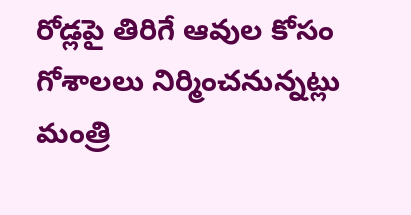రోడ్లపై తిరిగే ఆవుల కోసం గోశాలలు నిర్మించనున్నట్లు మంత్రి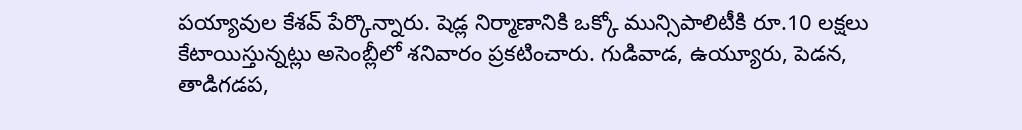పయ్యావుల కేశవ్ పేర్కొన్నారు. షెడ్ల నిర్మాణానికి ఒక్కో మున్సిపాలిటీకి రూ.10 లక్షలు కేటాయిస్తున్నట్లు అసెంబ్లీలో శనివారం ప్రకటించారు. గుడివాడ, ఉయ్యూరు, పెడన, తాడిగడప,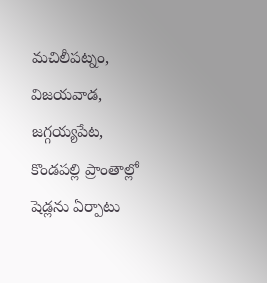మచిలీపట్నం, విజయవాడ, జగ్గయ్యపేట, కొండపల్లి ప్రాంతాల్లో షెడ్లను ఏర్పాటు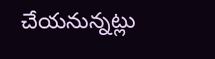చేయనున్నట్లు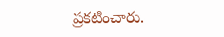ప్రకటించారు.